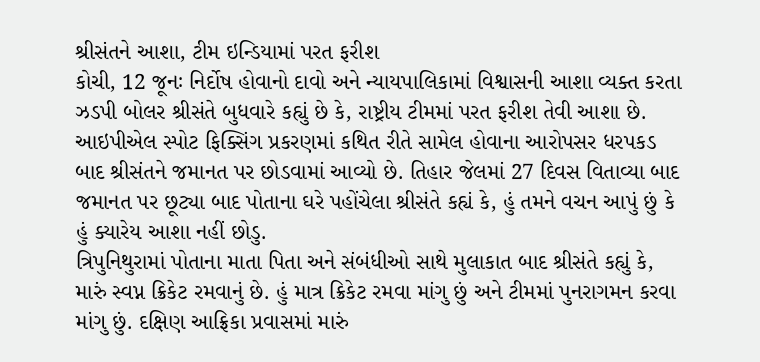શ્રીસંતને આશા, ટીમ ઇન્ડિયામાં પરત ફરીશ
કોચી, 12 જૂનઃ નિર્દોષ હોવાનો દાવો અને ન્યાયપાલિકામાં વિશ્વાસની આશા વ્યક્ત કરતા ઝડપી બોલર શ્રીસંતે બુધવારે કહ્યું છે કે, રાષ્ટ્રીય ટીમમાં પરત ફરીશ તેવી આશા છે. આઇપીએલ સ્પોટ ફિક્સિંગ પ્રકરણમાં કથિત રીતે સામેલ હોવાના આરોપસર ધરપકડ બાદ શ્રીસંતને જમાનત પર છોડવામાં આવ્યો છે. તિહાર જેલમાં 27 દિવસ વિતાવ્યા બાદ જમાનત પર છૂટ્યા બાદ પોતાના ઘરે પહોંચેલા શ્રીસંતે કહ્યં કે, હું તમને વચન આપું છું કે હું ક્યારેય આશા નહીં છોડુ.
ત્રિપુનિથુરામાં પોતાના માતા પિતા અને સંબંધીઓ સાથે મુલાકાત બાદ શ્રીસંતે કહ્યું કે, મારું સ્વપ્ન ક્રિકેટ રમવાનું છે. હું માત્ર ક્રિકેટ રમવા માંગુ છું અને ટીમમાં પુનરાગમન કરવા માંગુ છું. દક્ષિણ આફ્રિકા પ્રવાસમાં મારું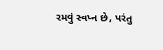રમવું સ્વપ્ન છે, પરંતુ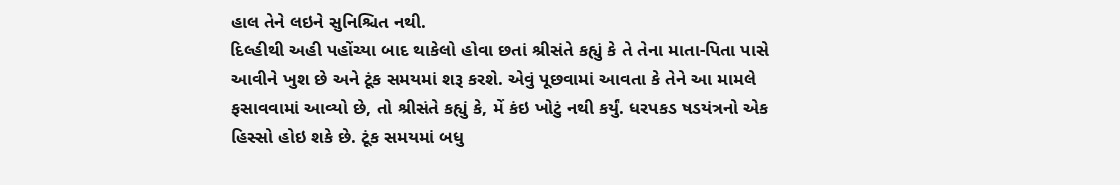હાલ તેને લઇને સુનિશ્ચિત નથી.
દિલ્હીથી અહી પહોંચ્યા બાદ થાકેલો હોવા છતાં શ્રીસંતે કહ્યું કે તે તેના માતા-પિતા પાસે આવીને ખુશ છે અને ટૂંક સમયમાં શરૂ કરશે. એવું પૂછવામાં આવતા કે તેને આ મામલે ફસાવવામાં આવ્યો છે, તો શ્રીસંતે કહ્યું કે, મેં કંઇ ખોટું નથી કર્યું. ધરપકડ ષડયંત્રનો એક હિસ્સો હોઇ શકે છે. ટૂંક સમયમાં બધુ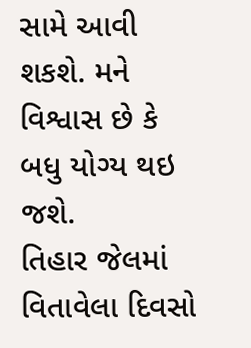સામે આવી શકશે. મને વિશ્વાસ છે કે બધુ યોગ્ય થઇ જશે.
તિહાર જેલમાં વિતાવેલા દિવસો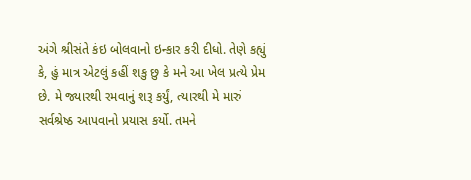અંગે શ્રીસંતે કંઇ બોલવાનો ઇન્કાર કરી દીધો. તેણે કહ્યું કે, હું માત્ર એટલું કહીં શકુ છુ કે મને આ ખેલ પ્રત્યે પ્રેમ છે. મે જ્યારથી રમવાનું શરૂ કર્યું, ત્યારથી મે મારું સર્વશ્રેષ્ઠ આપવાનો પ્રયાસ કર્યો. તમને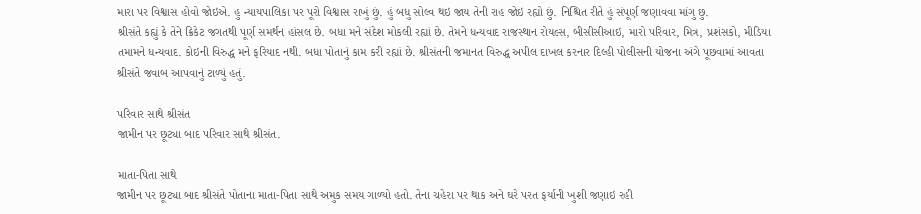મારા પર વિશ્વાસ હોવો જોઇએ. હુ ન્યાયપાલિકા પર પૂરો વિશ્વાસ રાખું છું. હું બધુ સોલ્વ થઇ જાય તેની રાહ જોઇ રહ્યો છું. નિશ્ચિત રીતે હું સંપૂર્ણ જણાવવા માંગુ છુ.
શ્રીસંતે કહ્યું કે તેને ક્રિકેટ જગતથી પૂર્ણ સમર્થન હાંસલ છે. બધા મને સંદેશ મોકલી રહ્યાં છે. તેમને ધન્યવાદ રાજસ્થાન રોયલ્સ, બીસીસીઆઇ, મારો પરિવાર, મિત્ર, પ્રશંસકો, મીડિયા તમામને ધન્યવાદ. કોઇની વિરુદ્ધ મને ફરિયાદ નથી. બધા પોતાનું કામ કરી રહ્યાં છે. શ્રીસંતની જમાનત વિરુદ્ધ અપીલ દાખલ કરનાર દિલ્હી પોલીસની યોજના અંગે પૂછવામાં આવતા શ્રીસંતે જવાબ આપવાનું ટાળ્યું હતું.

પરિવાર સાથે શ્રીસંત
જામીન પર છૂટ્યા બાદ પરિવાર સાથે શ્રીસંત.

માતા-પિતા સાથે
જામીન પર છૂટ્યા બાદ શ્રીસંતે પોતાના માતા-પિતા સાથે અમુક સમય ગાળ્યો હતો. તેના ચહેરા પર થાક અને ઘરે પરત ફર્યાની ખુશી જણાઇ રહી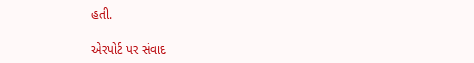હતી.

એરપોર્ટ પર સંવાદ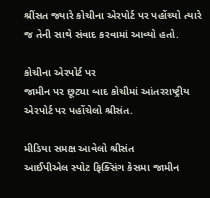શ્રીંસત જ્યારે કોચીના એરપોર્ટ પર પહોંચ્યો ત્યારે જ તેની સાથે સંવાદ કરવામાં આવ્યો હતો.

કોચીના એરપોર્ટ પર
જામીન પર છૂટ્યા બાદ કોચીમાં આંતરરાષ્ટ્રીય એરપોર્ટ પર પહોંચેલો શ્રીસંત.

મીડિયા સમક્ષ આવેલો શ્રીસંત
આઈપીએલ સ્પોટ ફિક્સિંગ કેસમા જામીન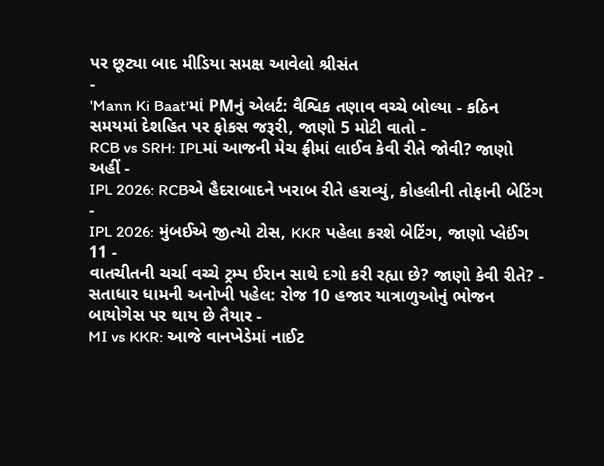પર છૂટ્યા બાદ મીડિયા સમક્ષ આવેલો શ્રીસંત
-
'Mann Ki Baat'માં PMનું એલર્ટ: વૈશ્વિક તણાવ વચ્ચે બોલ્યા - કઠિન સમયમાં દેશહિત પર ફોકસ જરૂરી, જાણો 5 મોટી વાતો -
RCB vs SRH: IPLમાં આજની મેચ ફ્રીમાં લાઈવ કેવી રીતે જોવી? જાણો અહીં -
IPL 2026: RCBએ હૈદરાબાદને ખરાબ રીતે હરાવ્યું, કોહલીની તોફાની બેટિંગ -
IPL 2026: મુંબઈએ જીત્યો ટોસ, KKR પહેલા કરશે બેટિંગ, જાણો પ્લેઈંગ 11 -
વાતચીતની ચર્ચા વચ્ચે ટ્રમ્પ ઈરાન સાથે દગો કરી રહ્યા છે? જાણો કેવી રીતે? -
સતાધાર ધામની અનોખી પહેલ: રોજ 10 હજાર યાત્રાળુઓનું ભોજન બાયોગેસ પર થાય છે તૈયાર -
MI vs KKR: આજે વાનખેડેમાં નાઈટ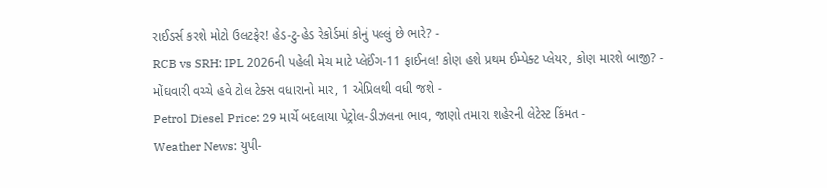રાઈડર્સ કરશે મોટો ઉલટફેર! હેડ-ટુ-હેડ રેકોર્ડમાં કોનું પલ્લું છે ભારે? -
RCB vs SRH: IPL 2026ની પહેલી મેચ માટે પ્લેઈંગ-11 ફાઈનલ! કોણ હશે પ્રથમ ઈમ્પેક્ટ પ્લેયર, કોણ મારશે બાજી? -
મોંઘવારી વચ્ચે હવે ટોલ ટેક્સ વધારાનો માર, 1 એપ્રિલથી વધી જશે -
Petrol Diesel Price: 29 માર્ચે બદલાયા પેટ્રોલ-ડીઝલના ભાવ, જાણો તમારા શહેરની લેટેસ્ટ કિંમત -
Weather News: યુપી-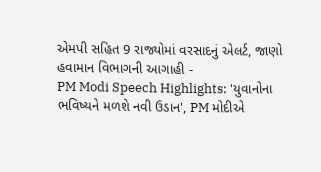એમપી સહિત 9 રાજ્યોમાં વરસાદનું એલર્ટ, જાણો હવામાન વિભાગની આગાહી -
PM Modi Speech Highlights: 'યુવાનોના ભવિષ્યને મળશે નવી ઉડાન', PM મોદીએ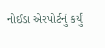નોઈડા એરપોર્ટનું કર્યું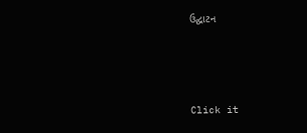ઉદ્ઘાટન






Click it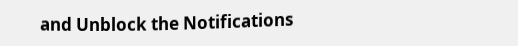and Unblock the Notifications